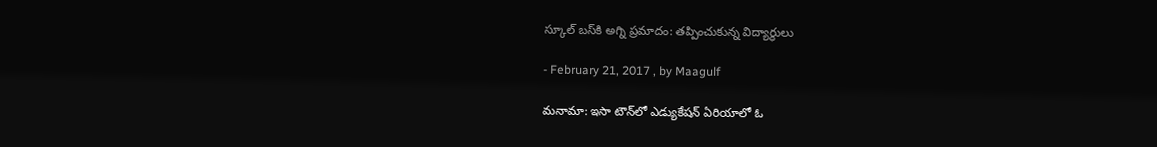స్కూల్‌ బస్‌కి అగ్ని ప్రమాదం: తప్పించుకున్న విద్యార్థులు

- February 21, 2017 , by Maagulf

మనామా: ఇసా టౌన్‌లో ఎడ్యుకేషన్‌ ఏరియాలో ఓ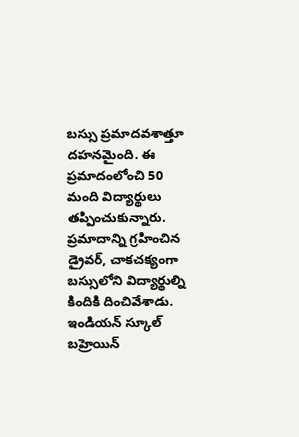బస్సు ప్రమాదవశాత్తూ దహనమైంది. ఈ ప్రమాదంలోంచి 50 మంది విద్యార్థులు తప్పించుకున్నారు. ప్రమాదాన్ని గ్రహించిన డ్రైవర్‌, చాకచక్యంగా బస్సులోని విద్యార్థుల్ని కిందికి దించివేశాడు. ఇండియన్‌ స్కూల్‌ బహ్రెయిన్‌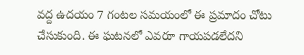వద్ద ఉదయం 7 గంటల సమయంలో ఈ ప్రమాదం చోటు చేసుకుంది. ఈ ఘటనలో ఎవరూ గాయపడలేదని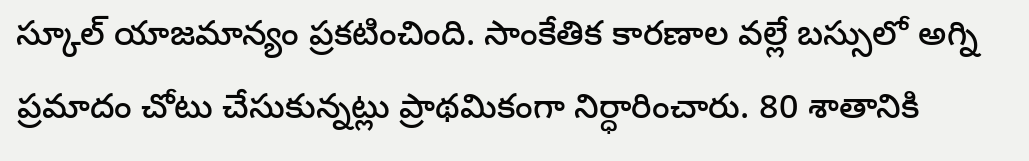స్కూల్‌ యాజమాన్యం ప్రకటించింది. సాంకేతిక కారణాల వల్లే బస్సులో అగ్ని ప్రమాదం చోటు చేసుకున్నట్లు ప్రాథమికంగా నిర్ధారించారు. 80 శాతానికి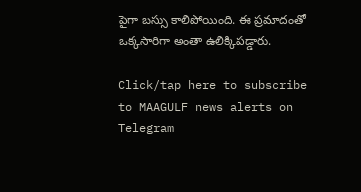పైగా బస్సు కాలిపోయింది. ఈ ప్రమాదంతో ఒక్కసారిగా అంతా ఉలిక్కిపడ్డారు.

Click/tap here to subscribe to MAAGULF news alerts on Telegram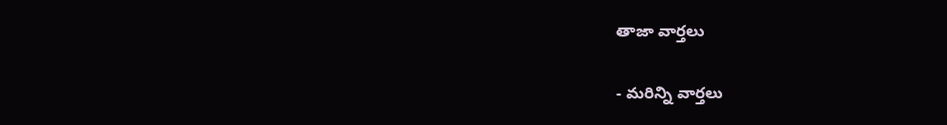తాజా వార్తలు

- మరిన్ని వార్తలు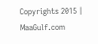Copyrights 2015 | MaaGulf.com